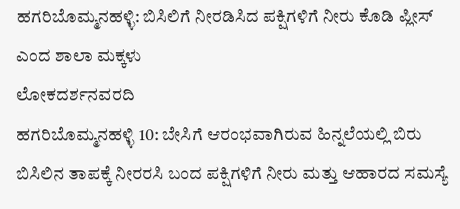ಹಗರಿಬೊಮ್ಮನಹಳ್ಳಿ: ಬಿಸಿಲಿಗೆ ನೀರಡಿಸಿದ ಪಕ್ಷಿಗಳಿಗೆ ನೀರು ಕೊಡಿ ಪ್ಲೀಸ್ ಎಂದ ಶಾಲಾ ಮಕ್ಕಳು
ಲೋಕದರ್ಶನವರದಿ
ಹಗರಿಬೊಮ್ಮನಹಳ್ಳಿ 10: ಬೇಸಿಗೆ ಆರಂಭವಾಗಿರುವ ಹಿನ್ನಲೆಯಲ್ಲಿ ಬಿರು ಬಿಸಿಲಿನ ತಾಪಕ್ಕೆ ನೀರರಸಿ ಬಂದ ಪಕ್ಷಿಗಳಿಗೆ ನೀರು ಮತ್ತು ಆಹಾರದ ಸಮಸ್ಯೆ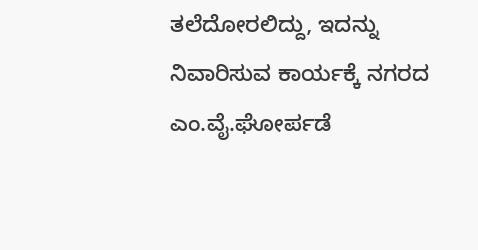ತಲೆದೋರಲಿದ್ದು, ಇದನ್ನು ನಿವಾರಿಸುವ ಕಾರ್ಯಕ್ಕೆ ನಗರದ ಎಂ.ವೈ.ಘೋರ್ಪಡೆ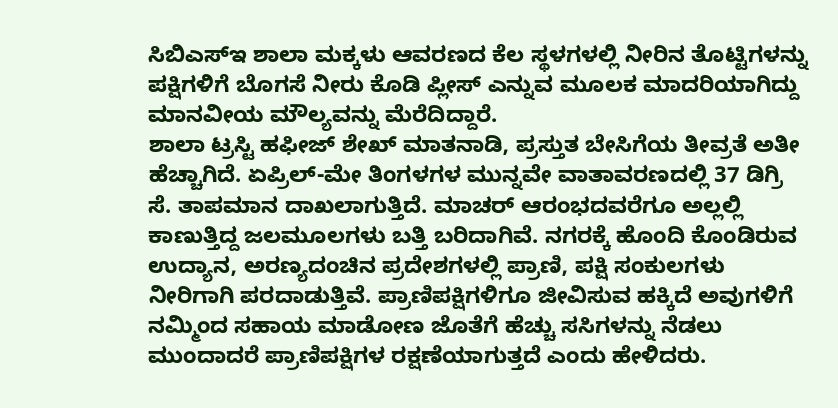ಸಿಬಿಎಸ್ಇ ಶಾಲಾ ಮಕ್ಕಳು ಆವರಣದ ಕೆಲ ಸ್ಥಳಗಳಲ್ಲಿ ನೀರಿನ ತೊಟ್ಟಿಗಳನ್ನು ಪಕ್ಷಿಗಳಿಗೆ ಬೊಗಸೆ ನೀರು ಕೊಡಿ ಪ್ಲೀಸ್ ಎನ್ನುವ ಮೂಲಕ ಮಾದರಿಯಾಗಿದ್ದು ಮಾನವೀಯ ಮೌಲ್ಯವನ್ನು ಮೆರೆದಿದ್ದಾರೆ.
ಶಾಲಾ ಟ್ರಸ್ಟಿ ಹಫೀಜ್ ಶೇಖ್ ಮಾತನಾಡಿ, ಪ್ರಸ್ತುತ ಬೇಸಿಗೆಯ ತೀವ್ರತೆ ಅತೀ ಹೆಚ್ಚಾಗಿದೆ. ಏಪ್ರಿಲ್-ಮೇ ತಿಂಗಳಗಳ ಮುನ್ನವೇ ವಾತಾವರಣದಲ್ಲಿ 37 ಡಿಗ್ರಿ ಸೆ. ತಾಪಮಾನ ದಾಖಲಾಗುತ್ತಿದೆ. ಮಾಚರ್ ಆರಂಭದವರೆಗೂ ಅಲ್ಲಲ್ಲಿ ಕಾಣುತ್ತಿದ್ದ ಜಲಮೂಲಗಳು ಬತ್ತಿ ಬರಿದಾಗಿವೆ. ನಗರಕ್ಕೆ ಹೊಂದಿ ಕೊಂಡಿರುವ ಉದ್ಯಾನ, ಅರಣ್ಯದಂಚಿನ ಪ್ರದೇಶಗಳಲ್ಲಿ ಪ್ರಾಣಿ, ಪಕ್ಷಿ ಸಂಕುಲಗಳು ನೀರಿಗಾಗಿ ಪರದಾಡುತ್ತಿವೆ. ಪ್ರಾಣಿಪಕ್ಷಿಗಳಿಗೂ ಜೀವಿಸುವ ಹಕ್ಕಿದೆ ಅವುಗಳಿಗೆ ನಮ್ಮಿಂದ ಸಹಾಯ ಮಾಡೋಣ ಜೊತೆಗೆ ಹೆಚ್ಚು ಸಸಿಗಳನ್ನು ನೆಡಲು ಮುಂದಾದರೆ ಪ್ರಾಣಿಪಕ್ಷಿಗಳ ರಕ್ಷಣೆಯಾಗುತ್ತದೆ ಎಂದು ಹೇಳಿದರು.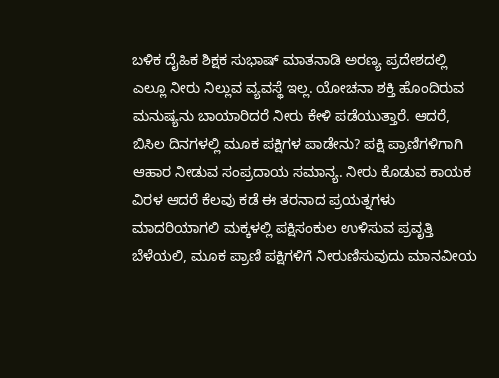ಬಳಿಕ ದೈಹಿಕ ಶಿಕ್ಷಕ ಸುಭಾಷ್ ಮಾತನಾಡಿ ಅರಣ್ಯ ಪ್ರದೇಶದಲ್ಲಿ ಎಲ್ಲೂ ನೀರು ನಿಲ್ಲುವ ವ್ಯವಸ್ಥೆ ಇಲ್ಲ. ಯೋಚನಾ ಶಕ್ತಿ ಹೊಂದಿರುವ ಮನುಷ್ಯನು ಬಾಯಾರಿದರೆ ನೀರು ಕೇಳಿ ಪಡೆಯುತ್ತಾರೆ. ಆದರೆ, ಬಿಸಿಲ ದಿನಗಳಲ್ಲಿ ಮೂಕ ಪಕ್ಷಿಗಳ ಪಾಡೇನು? ಪಕ್ಷಿ ಪ್ರಾಣಿಗಳಿಗಾಗಿ ಆಹಾರ ನೀಡುವ ಸಂಪ್ರದಾಯ ಸಮಾನ್ಯ. ನೀರು ಕೊಡುವ ಕಾಯಕ ವಿರಳ ಆದರೆ ಕೆಲವು ಕಡೆ ಈ ತರನಾದ ಪ್ರಯತ್ನಗಳು ಮಾದರಿಯಾಗಲಿ ಮಕ್ಕಳಲ್ಲಿ ಪಕ್ಷಿಸಂಕುಲ ಉಳಿಸುವ ಪ್ರವೃತ್ತಿ ಬೆಳೆಯಲಿ, ಮೂಕ ಪ್ರಾಣಿ ಪಕ್ಷಿಗಳಿಗೆ ನೀರುಣಿಸುವುದು ಮಾನವೀಯ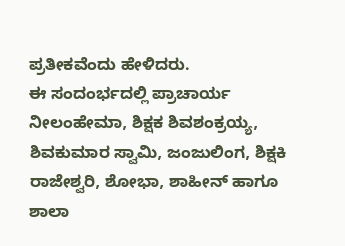ಪ್ರತೀಕವೆಂದು ಹೇಳಿದರು.
ಈ ಸಂದಂರ್ಭದಲ್ಲಿ ಪ್ರಾಚಾರ್ಯ ನೀಲಂಹೇಮಾ, ಶಿಕ್ಷಕ ಶಿವಶಂಕ್ರಯ್ಯ, ಶಿವಕುಮಾರ ಸ್ವಾಮಿ, ಜಂಜುಲಿಂಗ, ಶಿಕ್ಷಕಿ ರಾಜೇಶ್ವರಿ, ಶೋಭಾ, ಶಾಹೀನ್ ಹಾಗೂ ಶಾಲಾ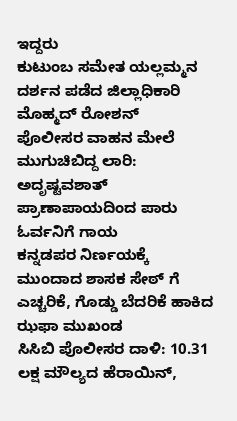ಇದ್ದರು
ಕುಟುಂಬ ಸಮೇತ ಯಲ್ಲಮ್ಮನ ದರ್ಶನ ಪಡೆದ ಜಿಲ್ಲಾಧಿಕಾರಿ ಮೊಹ್ಮದ್ ರೋಶನ್
ಪೊಲೀಸರ ವಾಹನ ಮೇಲೆ ಮುಗುಚಿಬಿದ್ದ ಲಾರಿ: ಅದೃಷ್ಟವಶಾತ್ ಪ್ರಾಣಾಪಾಯದಿಂದ ಪಾರು ಓರ್ವನಿಗೆ ಗಾಯ
ಕನ್ನಡಪರ ನಿರ್ಣಯಕ್ಕೆ ಮುಂದಾದ ಶಾಸಕ ಸೇಠ್ ಗೆ ಎಚ್ಚರಿಕೆ, ಗೊಡ್ಡು ಬೆದರಿಕೆ ಹಾಕಿದ ಝಫಾ ಮುಖಂಡ
ಸಿಸಿಬಿ ಪೊಲೀಸರ ದಾಳಿ: 10.31 ಲಕ್ಷ ಮೌಲ್ಯದ ಹೆರಾಯಿನ್,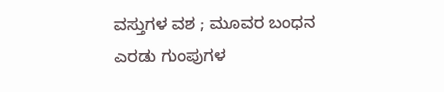ವಸ್ತುಗಳ ವಶ ; ಮೂವರ ಬಂಧನ
ಎರಡು ಗುಂಪುಗಳ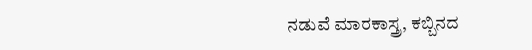ನಡುವೆ ಮಾರಕಾಸ್ತ್ರ, ಕಬ್ಬಿನದ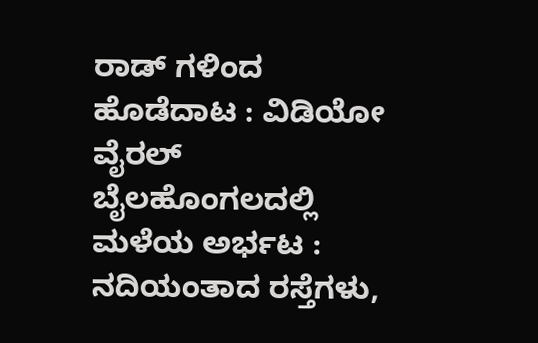ರಾಡ್ ಗಳಿಂದ ಹೊಡೆದಾಟ : ವಿಡಿಯೋ ವೈರಲ್
ಬೈಲಹೊಂಗಲದಲ್ಲಿ ಮಳೆಯ ಅರ್ಭಟ : ನದಿಯಂತಾದ ರಸ್ತೆಗಳು,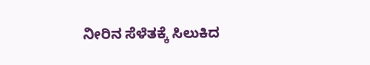ನೀರಿನ ಸೆಳೆತಕ್ಕೆ ಸಿಲುಕಿದ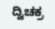ದ್ವಿಚಕ್ರ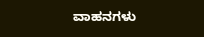ವಾಹನಗಳು